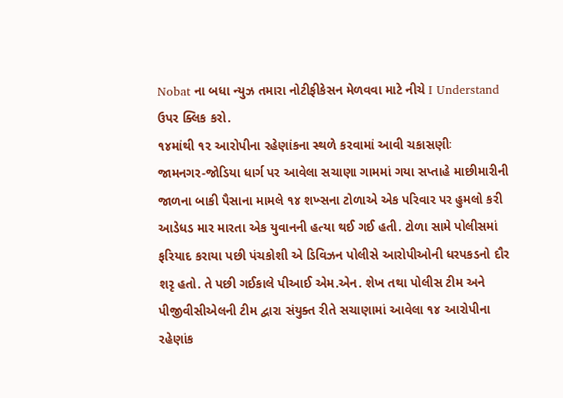Nobat ના બધા ન્યુઝ તમારા નોટીફીકેસન મેળવવા માટે નીચે I Understand ઉપર ક્લિક કરો.
૧૪માંથી ૧૨ આરોપીના રહેણાંકના સ્થળે કરવામાં આવી ચકાસણીઃ
જામનગર-જોડિયા ધાર્ગ પર આવેલા સચાણા ગામમાં ગયા સપ્તાહે માછીમારીની જાળના બાકી પૈસાના મામલે ૧૪ શખ્સના ટોળાએ એક પરિવાર પર હુમલો કરી આડેધડ માર મારતા એક યુવાનની હત્યા થઈ ગઈ હતી. ટોળા સામે પોલીસમાં ફરિયાદ કરાયા પછી પંચકોશી એ ડિવિઝન પોલીસે આરોપીઓની ધરપકડનો દૌર શરૃ હતો. તે પછી ગઈકાલે પીઆઈ એમ.એન. શેખ તથા પોલીસ ટીમ અને પીજીવીસીએલની ટીમ દ્વારા સંયુક્ત રીતે સચાણામાં આવેલા ૧૪ આરોપીના રહેણાંક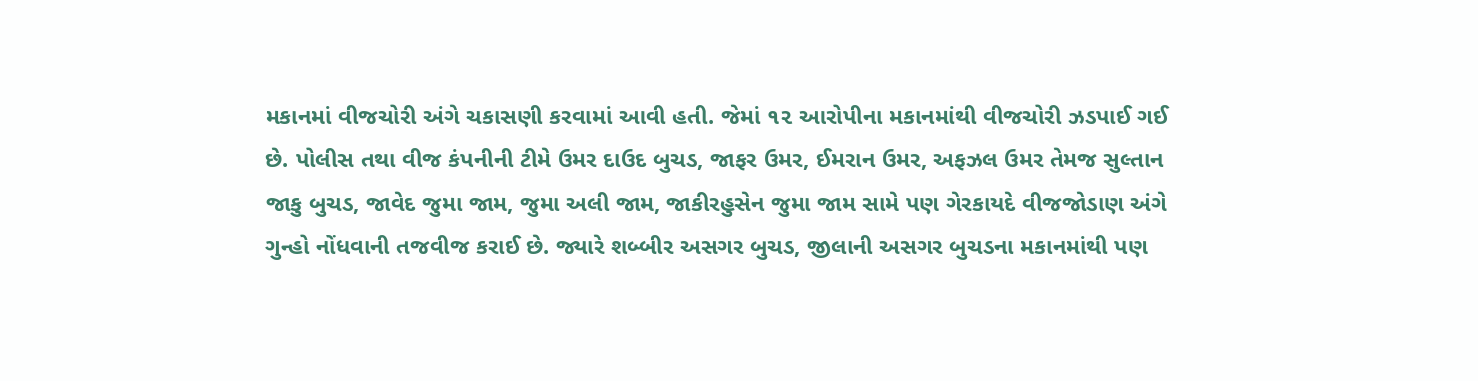મકાનમાં વીજચોરી અંગે ચકાસણી કરવામાં આવી હતી. જેમાં ૧૨ આરોપીના મકાનમાંથી વીજચોરી ઝડપાઈ ગઈ છે. પોલીસ તથા વીજ કંપનીની ટીમે ઉમર દાઉદ બુચડ, જાફર ઉમર, ઈમરાન ઉમર, અફઝલ ઉમર તેમજ સુલ્તાન જાકુ બુચડ, જાવેદ જુમા જામ, જુમા અલી જામ, જાકીરહુસેન જુમા જામ સામે પણ ગેરકાયદે વીજજોડાણ અંગે ગુન્હો નોંધવાની તજવીજ કરાઈ છે. જ્યારે શબ્બીર અસગર બુચડ, જીલાની અસગર બુચડના મકાનમાંથી પણ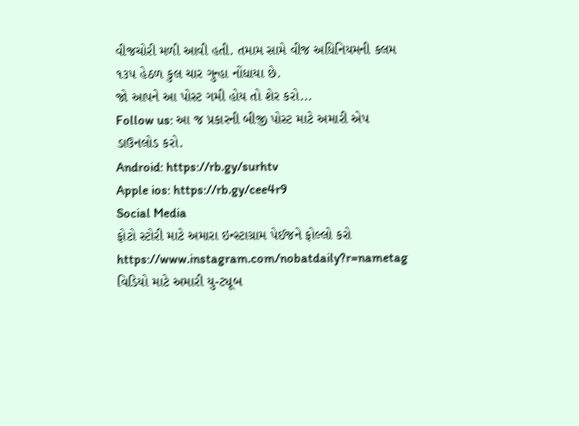વીજચોરી મળી આવી હતી. તમામ સામે વીજ અધિનિયમની કલમ ૧૩૫ હેઠળ કુલ ચાર ગુન્હા નોંધાયા છે.
જો આપને આ પોસ્ટ ગમી હોય તો શેર કરો...
Follow us: આ જ પ્રકારની બીજી પોસ્ટ માટે અમારી એપ ડાઉનલોડ કરો.
Android: https://rb.gy/surhtv
Apple ios: https://rb.gy/cee4r9
Social Media
ફોટો સ્ટોરી માટે અમારા ઇન્સ્ટાગ્રામ પેઈજને ફોલ્લો કરો
https://www.instagram.com/nobatdaily?r=nametag
વિડિયો માટે અમારી યુ-ટ્યૂબ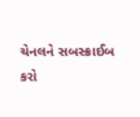ચેનલને સબસ્ક્રાઈબ કરો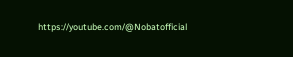https://youtube.com/@Nobatofficial